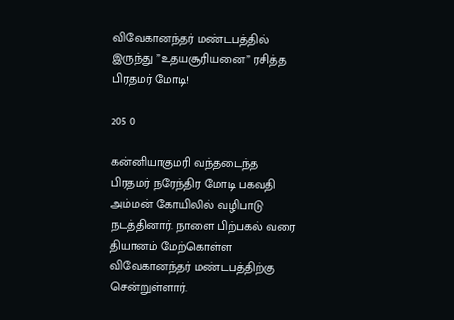விவேகானந்தர் மண்டபத்தில் இருந்து ”உதயசூரியனை” ரசித்த பிரதமர் மோடி!

205 0

கன்னியாகுமரி வந்தடைந்த பிரதமர் நரேந்திர மோடி பகவதி அம்மன் கோயிலில் வழிபாடு நடத்தினார். நாளை பிற்பகல் வரை தியானம் மேற்கொள்ள விவேகானந்தர் மண்டபத்திற்கு சென்றுள்ளார்.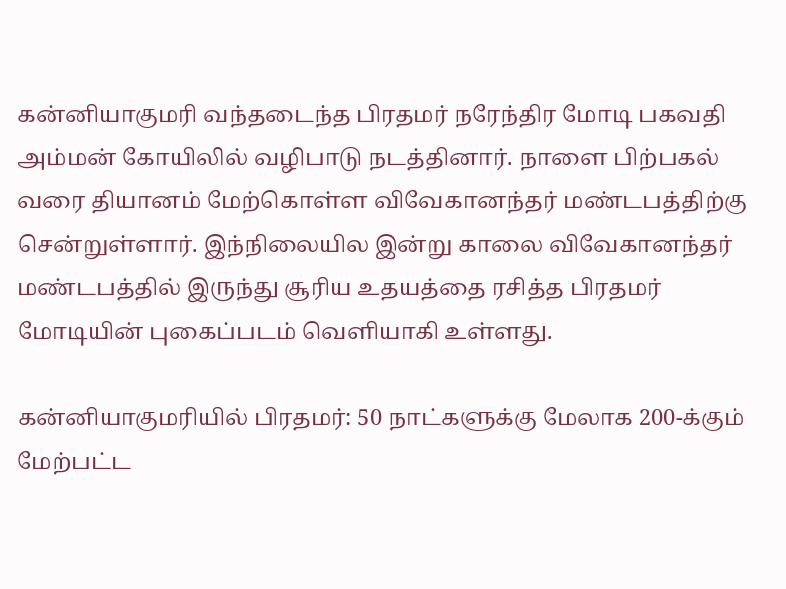கன்னியாகுமரி வந்தடைந்த பிரதமர் நரேந்திர மோடி பகவதி அம்மன் கோயிலில் வழிபாடு நடத்தினார். நாளை பிற்பகல் வரை தியானம் மேற்கொள்ள விவேகானந்தர் மண்டபத்திற்கு சென்றுள்ளார். இந்நிலையில இன்று காலை விவேகானந்தர் மண்டபத்தில் இருந்து சூரிய உதயத்தை ரசித்த பிரதமர் மோடியின் புகைப்படம் வெளியாகி உள்ளது.

கன்னியாகுமரியில் பிரதமர்: 50 நாட்களுக்கு மேலாக 200-க்கும் மேற்பட்ட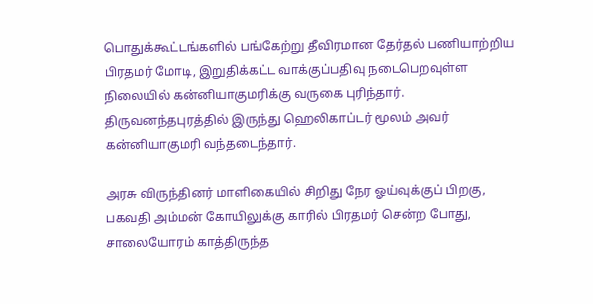பொதுக்கூட்டங்களில் பங்கேற்று தீவிரமான தேர்தல் பணியாற்றிய பிரதமர் மோடி, இறுதிக்கட்ட வாக்குப்பதிவு நடைபெறவுள்ள நிலையில் கன்னியாகுமரிக்கு வருகை புரிந்தார். திருவனந்தபுரத்தில் இருந்து ஹெலிகாப்டர் மூலம் அவர் கன்னியாகுமரி வந்தடைந்தார்.

அரசு விருந்தினர் மாளிகையில் சிறிது நேர ஓய்வுக்குப் பிறகு, பகவதி அம்மன் கோயிலுக்கு காரில் பிரதமர் சென்ற போது, சாலையோரம் காத்திருந்த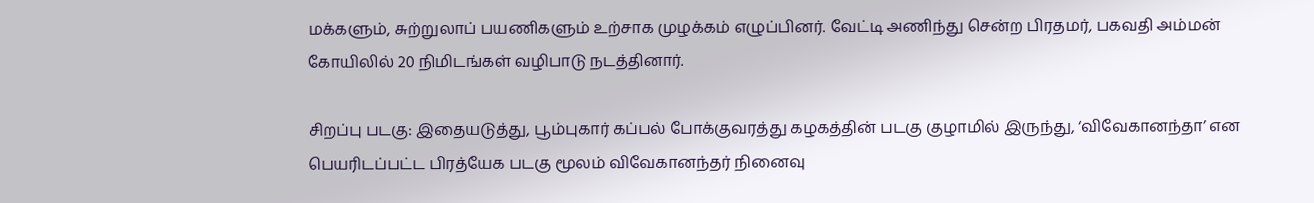மக்களும், சுற்றுலாப் பயணிகளும் உற்சாக முழக்கம் எழுப்பினர். வேட்டி அணிந்து சென்ற பிரதமர், பகவதி அம்மன் கோயிலில் 20 நிமிடங்கள் வழிபாடு நடத்தினார்.

சிறப்பு படகு: இதையடுத்து, பூம்புகார் கப்பல் போக்குவரத்து கழகத்தின் படகு குழாமில் இருந்து, ‘விவேகானந்தா’ என பெயரிடப்பட்ட பிரத்யேக படகு மூலம் விவேகானந்தர் நினைவு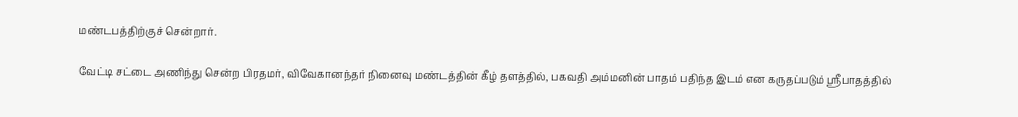மண்டபத்திற்குச் சென்றார்.

வேட்டி சட்டை அணிந்து சென்ற பிரதமர், விவேகானந்தர் நினைவு மண்டத்தின் கீழ் தளத்தில், பகவதி அம்மனின் பாதம் பதிந்த இடம் என கருதப்படும் ஸ்ரீபாதத்தில்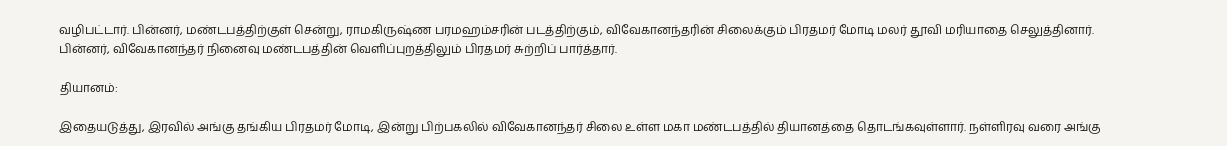வழிபட்டார். பின்னர், மண்டபத்திற்குள் சென்று, ராமகிருஷ்ண பரமஹம்சரின் படத்திற்கும், விவேகானந்தரின் சிலைக்கும் பிரதமர் மோடி மலர் தூவி மரியாதை செலுத்தினார். பின்னர், விவேகானந்தர் நினைவு மண்டபத்தின் வெளிப்புறத்திலும் பிரதமர் சுற்றிப் பார்த்தார்.

தியானம்:

இதையடுத்து, இரவில் அங்கு தங்கிய பிரதமர் மோடி, இன்று பிற்பகலில் விவேகானந்தர் சிலை உள்ள மகா மண்டபத்தில் தியானத்தை தொடங்கவுள்ளார். நள்ளிரவு வரை அங்கு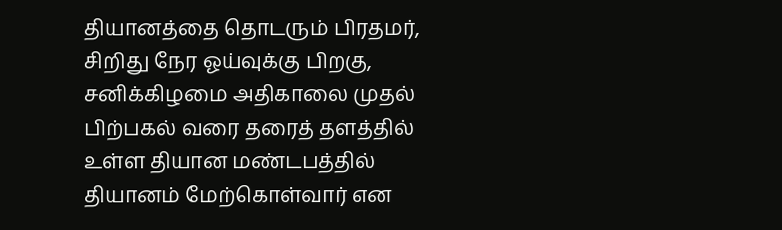தியானத்தை தொடரும் பிரதமர், சிறிது நேர ஓய்வுக்கு பிறகு, சனிக்கிழமை அதிகாலை முதல் பிற்பகல் வரை தரைத் தளத்தில் உள்ள தியான மண்டபத்தில் தியானம் மேற்கொள்வார் என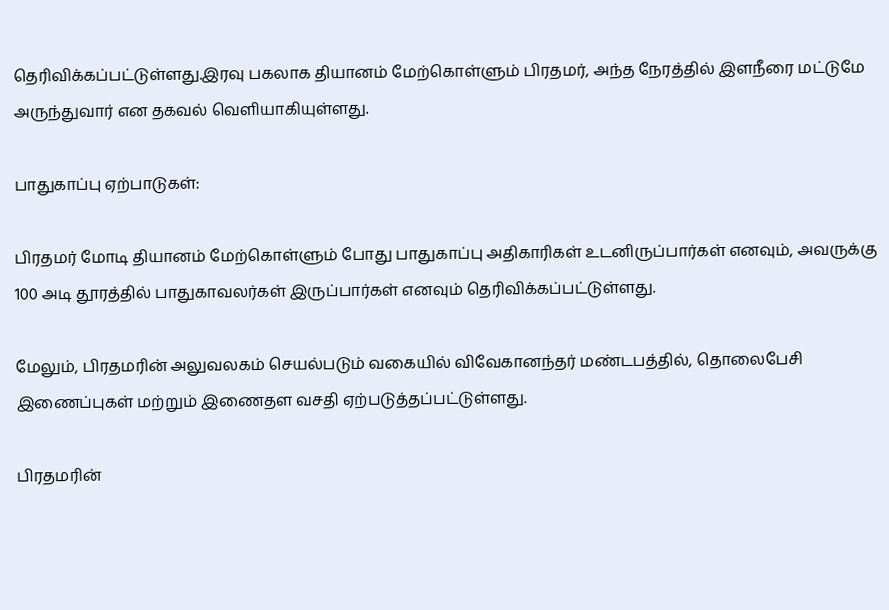தெரிவிக்கப்பட்டுள்ளது.இரவு பகலாக தியானம் மேற்கொள்ளும் பிரதமர், அந்த நேரத்தில் இளநீரை மட்டுமே அருந்துவார் என தகவல் வெளியாகியுள்ளது.

பாதுகாப்பு ஏற்பாடுகள்:

பிரதமர் மோடி தியானம் மேற்கொள்ளும் போது பாதுகாப்பு அதிகாரிகள் உடனிருப்பார்கள் எனவும், அவருக்கு 100 அடி தூரத்தில் பாதுகாவலர்கள் இருப்பார்கள் எனவும் தெரிவிக்கப்பட்டுள்ளது.

மேலும், பிரதமரின் அலுவலகம் செயல்படும் வகையில் விவேகானந்தர் மண்டபத்தில், தொலைபேசி இணைப்புகள் மற்றும் இணைதள வசதி ஏற்படுத்தப்பட்டுள்ளது.

பிரதமரின்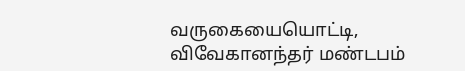வருகையையொட்டி, விவேகானந்தர் மண்டபம்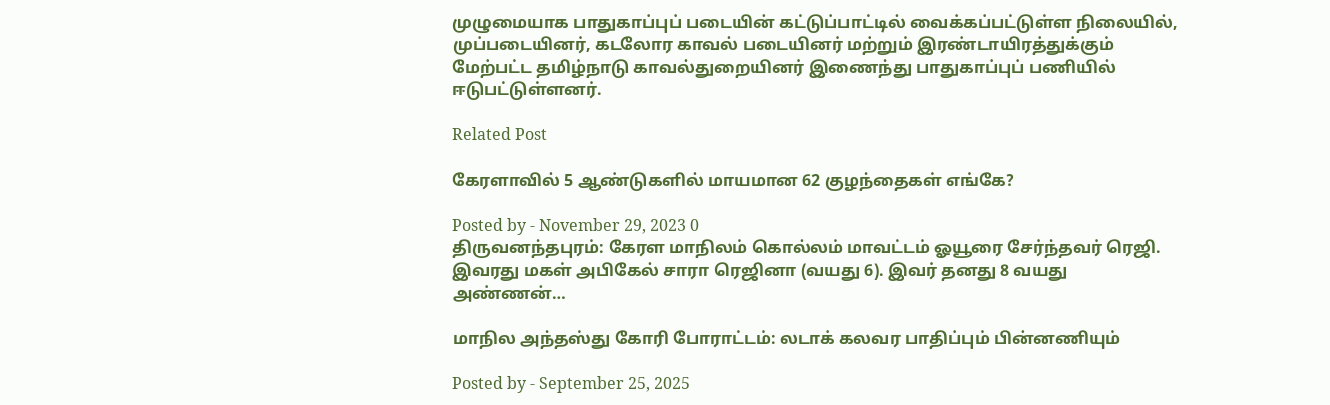முழுமையாக பாதுகாப்புப் படையின் கட்டுப்பாட்டில் வைக்கப்பட்டுள்ள நிலையில், முப்படையினர், கடலோர காவல் படையினர் மற்றும் இரண்டாயிரத்துக்கும் மேற்பட்ட தமிழ்நாடு காவல்துறையினர் இணைந்து பாதுகாப்புப் பணியில் ஈடுபட்டுள்ளனர்.

Related Post

கேரளாவில் 5 ஆண்டுகளில் மாயமான 62 குழந்தைகள் எங்கே?

Posted by - November 29, 2023 0
திருவனந்தபுரம்: கேரள மாநிலம் கொல்லம் மாவட்டம் ஓயூரை சேர்ந்தவர் ரெஜி. இவரது மகள் அபிகேல் சாரா ரெஜினா (வயது 6). இவர் தனது 8 வயது அண்ணன்…

மாநில அந்தஸ்து கோரி போராட்டம்: லடாக் கலவர பாதிப்பும் பின்னணியும்

Posted by - September 25, 2025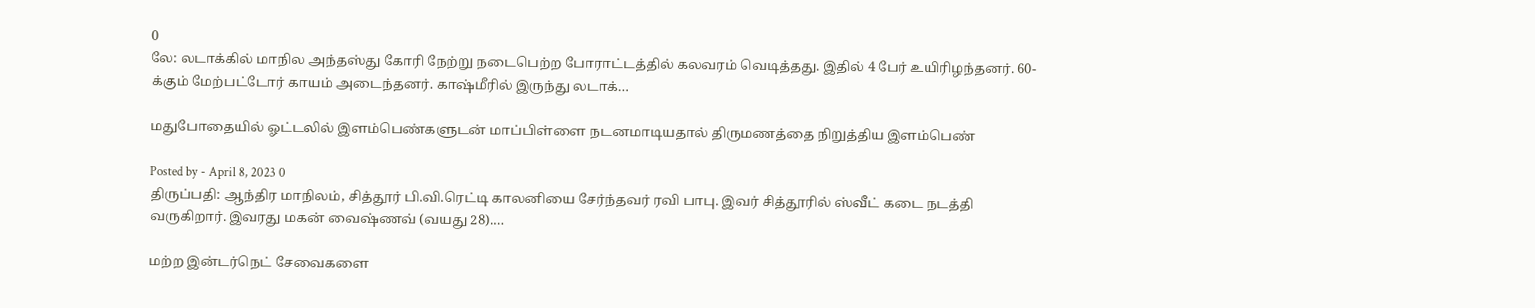0
லே: லடாக்கில் மாநில அந்தஸ்து கோரி நேற்று நடைபெற்ற போராட்டத்தில் கலவரம் வெடித்தது. இதில் 4 பேர் உயிரிழந்தனர். 60-க்கும் மேற்பட்டோர் காயம் அடைந்தனர். காஷ்மீரில் இருந்து லடாக்…

மதுபோதையில் ஓட்டலில் இளம்பெண்களுடன் மாப்பிள்ளை நடனமாடியதால் திருமணத்தை நிறுத்திய இளம்பெண்

Posted by - April 8, 2023 0
திருப்பதி: ஆந்திர மாநிலம், சித்தூர் பி.வி.ரெட்டி காலனியை சேர்ந்தவர் ரவி பாபு. இவர் சித்தூரில் ஸ்வீட் கடை நடத்தி வருகிறார். இவரது மகன் வைஷ்ணவ் (வயது 28).…

மற்ற இன்டர்நெட் சேவைகளை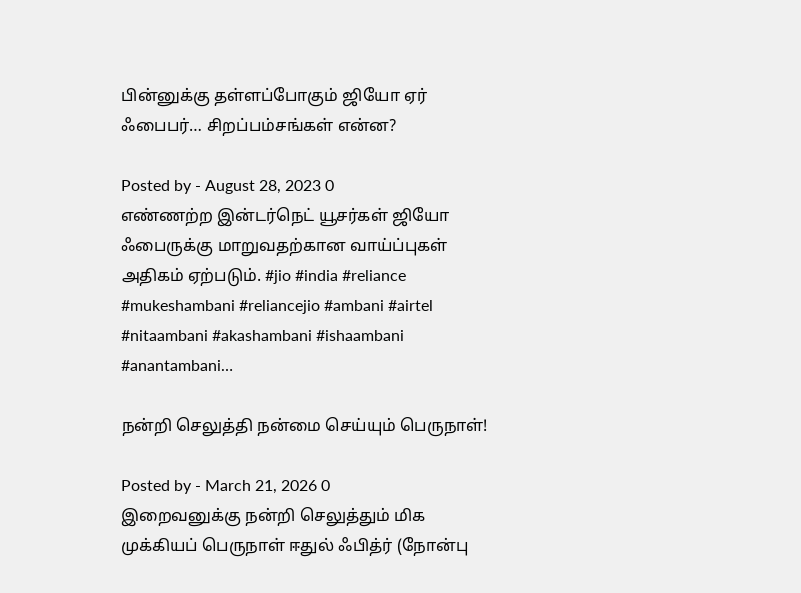பின்னுக்கு தள்ளப்போகும் ஜியோ ஏர் ஃபைபர்… சிறப்பம்சங்கள் என்ன?

Posted by - August 28, 2023 0
எண்ணற்ற இன்டர்நெட் யூசர்கள் ஜியோ ஃபைருக்கு மாறுவதற்கான வாய்ப்புகள் அதிகம் ஏற்படும். #jio #india #reliance #mukeshambani #reliancejio #ambani #airtel #nitaambani #akashambani #ishaambani #anantambani…

நன்றி செலுத்தி நன்மை செய்யும் பெருநாள்!

Posted by - March 21, 2026 0
இறைவனுக்கு நன்றி செலுத்தும் மிக முக்கியப் பெருநாள் ஈதுல் ஃபித்ர் (நோன்பு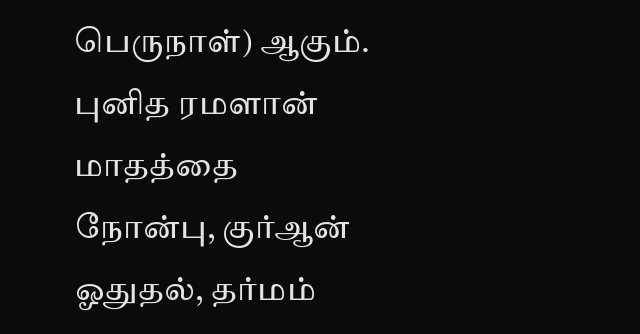பெருநாள்) ஆகும். புனித ரமளான் மாதத்தை நோன்பு, குர்ஆன் ஓதுதல், தர்மம்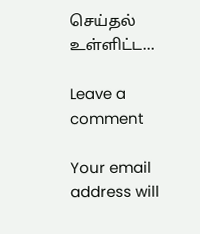செய்தல் உள்ளிட்ட…

Leave a comment

Your email address will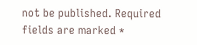not be published. Required fields are marked *